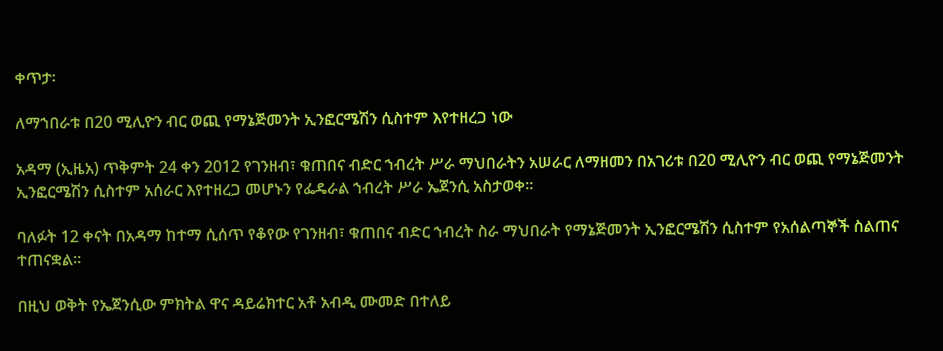ቀጥታ፡

ለማኀበራቱ በ20 ሚሊዮን ብር ወጪ የማኔጅመንት ኢንፎርሜሽን ሲስተም እየተዘረጋ ነው

አዳማ (ኢዜአ) ጥቅምት 24 ቀን 2012 የገንዘብ፣ ቁጠበና ብድር ኀብረት ሥራ ማህበራትን አሠራር ለማዘመን በአገሪቱ በ20 ሚሊዮን ብር ወጪ የማኔጅመንት ኢንፎርሜሽን ሲስተም አሰራር እየተዘረጋ መሆኑን የፌዴራል ኀብረት ሥራ ኤጀንሲ አስታወቀ።

ባለፉት 12 ቀናት በአዳማ ከተማ ሲሰጥ የቆየው የገንዘብ፣ ቁጠበና ብድር ኀብረት ስራ ማህበራት የማኔጅመንት ኢንፎርሜሽን ሲስተም የአሰልጣኞች ስልጠና ተጠናቋል።

በዚህ ወቅት የኤጀንሲው ምክትል ዋና ዳይሬክተር አቶ አብዲ ሙመድ በተለይ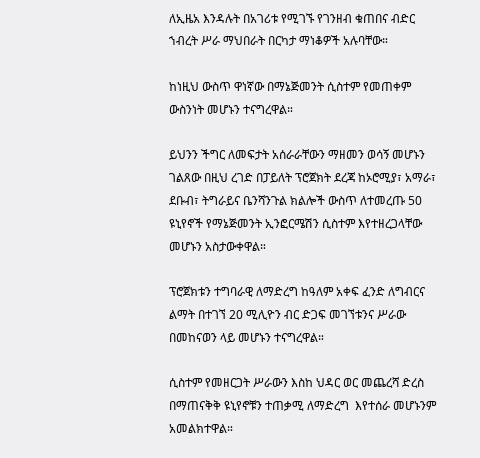ለኢዜአ እንዳሉት በአገሪቱ የሚገኙ የገንዘብ ቁጠበና ብድር ኀብረት ሥራ ማህበራት በርካታ ማነቆዎች አሉባቸው።

ከነዚህ ውስጥ ዋነኛው በማኔጅመንት ሲስተም የመጠቀም ውስንነት መሆኑን ተናግረዋል።

ይህንን ችግር ለመፍታት አሰራራቸውን ማዘመን ወሳኝ መሆኑን ገልጸው በዚህ ረገድ በፓይለት ፕሮጀክት ደረጃ ከኦሮሚያ፣ አማራ፣ ደቡብ፣ ትግራይና ቤንሻንጉል ክልሎች ውስጥ ለተመረጡ 50 ዩኒየኖች የማኔጅመንት ኢንፎርሜሽን ሲስተም እየተዘረጋላቸው መሆኑን አስታውቀዋል።

ፕሮጀክቱን ተግባራዊ ለማድረግ ከዓለም አቀፍ ፈንድ ለግብርና ልማት በተገኘ 20 ሚሊዮን ብር ድጋፍ መገኘቱንና ሥራው በመከናወን ላይ መሆኑን ተናግረዋል።

ሲስተም የመዘርጋት ሥራውን እስከ ህዳር ወር መጨረሻ ድረስ በማጠናቅቅ ዩኒየኖቹን ተጠቃሚ ለማድረግ  እየተሰራ መሆኑንም አመልክተዋል።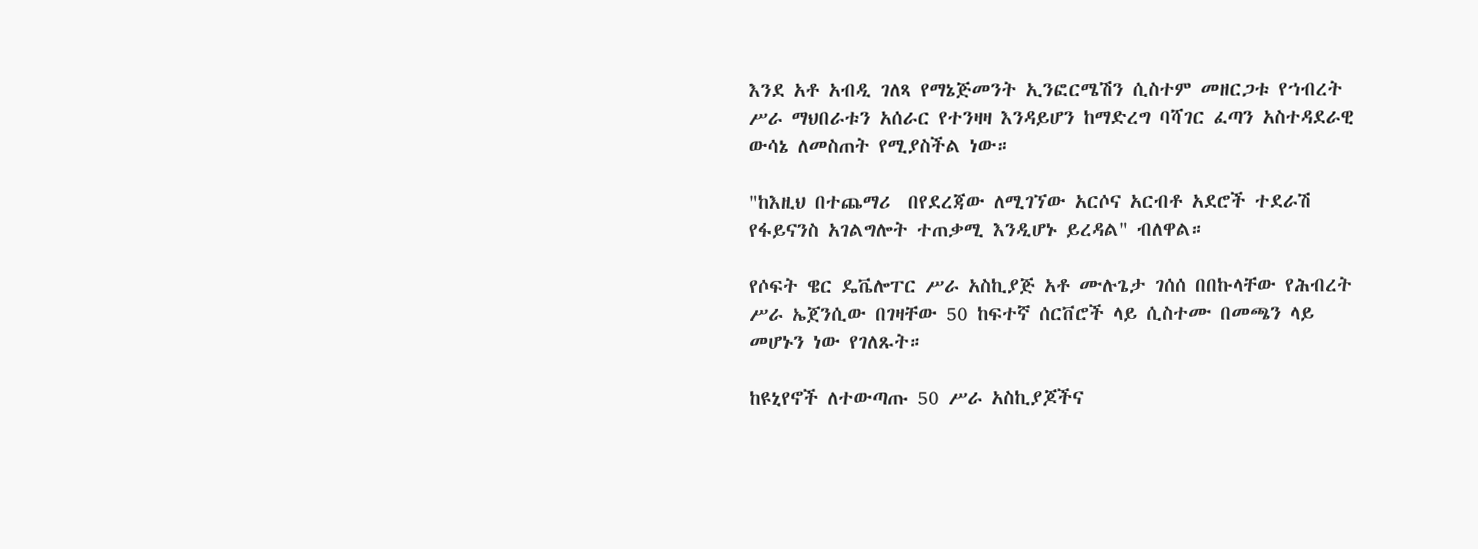እንደ አቶ አብዲ ገለጻ የማኔጅመንት ኢንፎርሜሽን ሲስተም መዘርጋቱ የኀብረት ሥራ ማህበራቱን አሰራር የተንዛዛ እንዳይሆን ከማድረግ ባሻገር ፈጣን አስተዳደራዊ ውሳኔ ለመስጠት የሚያስችል ነው።

"ከእዚህ በተጨማሪ  በየደረጃው ለሚገኘው አርሶና አርብቶ አደሮች ተደራሽ የፋይናንስ አገልግሎት ተጠቃሚ እንዲሆኑ ይረዳል" ብለዋል።

የሶፍት ዌር ዴቬሎፐር ሥራ አስኪያጅ አቶ ሙሉጌታ ገሰሰ በበኩላቸው የሕብረት ሥራ ኤጀንሲው በገዛቸው 50 ከፍተኛ ሰርቨሮች ላይ ሲስተሙ በመጫን ላይ መሆኑን ነው የገለጹት።

ከዩኒየኖች ለተውጣጡ 50 ሥራ አስኪያጆችና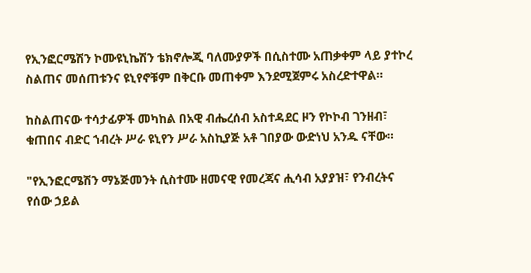የኢንፎርሜሽን ኮሙዩኒኬሽን ቴክኖሎጂ ባለሙያዎች በሲስተሙ አጠቃቀም ላይ ያተኮረ ስልጠና መሰጠቱንና ዩኒየኖቹም በቅርቡ መጠቀም እንደሚጀምሩ አስረድተዋል።

ከስልጠናው ተሳታፊዎች መካከል በአዊ ብሔረሰብ አስተዳደር ዞን የኮኮብ ገንዘብ፣ ቁጠበና ብድር ኀብረት ሥራ ዩኒየን ሥራ አስኪያጅ አቶ ገበያው ውድነህ አንዱ ናቸው።

"የኢንፎርሜሽን ማኔጅመንት ሲስተሙ ዘመናዊ የመረጃና ሒሳብ አያያዝ፣ የንብረትና የሰው ኃይል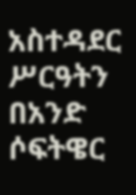አስተዳደር ሥርዓትን በአንድ ሶፍትዌር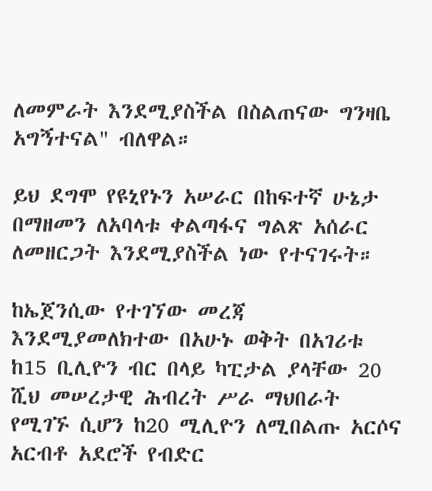ለመምራት እንደሚያስችል በስልጠናው ግንዛቤ አግኝተናል" ብለዋል።

ይህ ደግሞ የዩኒየኑን አሠራር በከፍተኛ ሁኔታ በማዘመን ለአባላቱ ቀልጣፋና ግልጽ አሰራር ለመዘርጋት እንደሚያስችል ነው የተናገሩት።

ከኤጀንሲው የተገኘው መረጃ እንደሚያመለክተው በአሁኑ ወቅት በአገሪቱ ከ15 ቢሊዮን ብር በላይ ካፒታል ያላቸው 20 ሺህ መሠረታዊ ሕብረት ሥራ ማህበራት የሚገኙ ሲሆን ከ20 ሚሊዮን ለሚበልጡ አርሶና አርብቶ አደሮች የብድር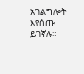አገልግሎት እየሰጡ ይገኛሉ።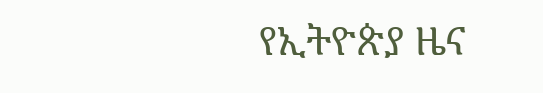የኢትዮጵያ ዜና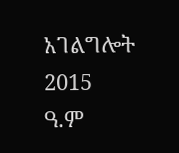አገልግሎት
2015
ዓ.ም